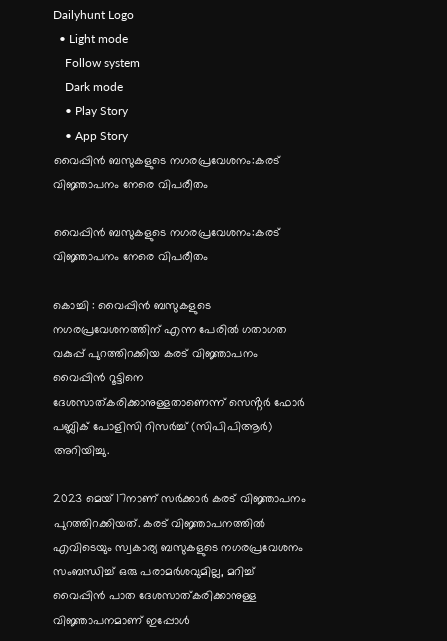Dailyhunt Logo
  • Light mode
    Follow system
    Dark mode
    • Play Story
    • App Story
വൈപ്പിന്‍ ബസുകളുടെ നഗരപ്രവേശനം:കരട് വിജ്ഞാപനം നേരെ വിപരീതം

വൈപ്പിന്‍ ബസുകളുടെ നഗരപ്രവേശനം:കരട് വിജ്ഞാപനം നേരെ വിപരീതം

കൊച്ചി : വൈപ്പിൻ ബസുകളുടെ നഗരപ്രവേശനത്തിന് എന്ന പേരില്‍ ഗതാഗത വകുപ്പ് പുറത്തിറക്കിയ കരട് വിജ്ഞാപനം വൈപ്പിൻ റൂട്ടിനെ ദേശസാത്കരിക്കാനുള്ളതാണെന്ന് സെൻ്റര്‍ ഫോര്‍ പബ്ലിക് പോളിസി റിസര്‍ച്ച്‌ (സിപിപിആര്‍) അറിയിച്ചു.

2023 മെയ് 17നാണ് സര്‍ക്കാര്‍ കരട് വിജ്ഞാപനം പുറത്തിറക്കിയത്. കരട് വിജ്ഞാപനത്തില്‍ എവിടെയും സ്വകാര്യ ബസുകളുടെ നഗരപ്രവേശനം സംബന്ധിച്ച്‌ ഒരു പരാമര്‍ശവുമില്ല, മറിച്ച്‌ വൈപ്പിൻ പാത ദേശസാത്കരിക്കാനുള്ള വിജ്ഞാപനമാണ് ഇപ്പോള്‍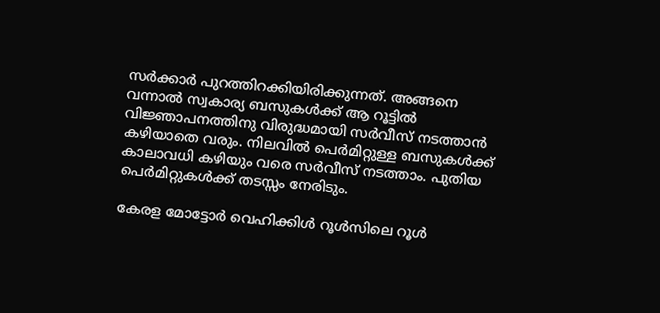സര്‍ക്കാര്‍ പുറത്തിറക്കിയിരിക്കുന്നത്. അങ്ങനെ വന്നാല്‍ സ്വകാര്യ ബസുകള്‍ക്ക് ആ റൂട്ടില്‍ വിജ്ഞാപനത്തിനു വിരുദ്ധമായി സര്‍വീസ് നടത്താൻ കഴിയാതെ വരും. നിലവില്‍ പെര്‍മിറ്റുള്ള ബസുകള്‍ക്ക് കാലാവധി കഴിയും വരെ സര്‍വീസ് നടത്താം. പുതിയ പെര്‍മിറ്റുകള്‍ക്ക് തടസ്സം നേരിടും.

കേരള മോട്ടോര്‍ വെഹിക്കിള്‍ റൂള്‍സിലെ റൂള്‍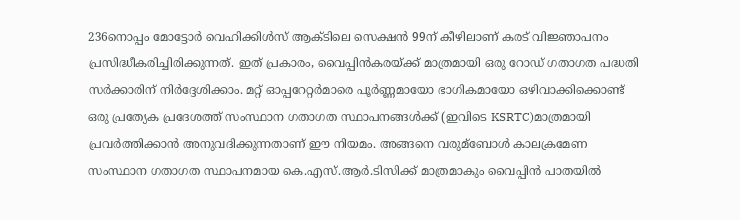236നൊപ്പം മോട്ടോര്‍ വെഹിക്കിള്‍സ് ആക്ടിലെ സെക്ഷൻ 99ന് കീഴിലാണ് കരട് വിജ്ഞാപനം പ്രസിദ്ധീകരിച്ചിരിക്കുന്നത്. ഇത് പ്രകാരം, വൈപ്പിൻകരയ്ക്ക് മാത്രമായി ഒരു റോഡ് ഗതാഗത പദ്ധതി സര്‍ക്കാരിന് നിര്‍ദ്ദേശിക്കാം. മറ്റ് ഓപ്പറേറ്റര്‍മാരെ പൂര്‍ണ്ണമായോ ഭാഗികമായോ ഒഴിവാക്കിക്കൊണ്ട് ഒരു പ്രത്യേക പ്രദേശത്ത് സംസ്ഥാന ഗതാഗത സ്ഥാപനങ്ങള്‍ക്ക് (ഇവിടെ KSRTC)മാത്രമായി പ്രവര്‍ത്തിക്കാൻ അനുവദിക്കുന്നതാണ് ഈ നിയമം. അങ്ങനെ വരുമ്ബോള്‍ കാലക്രമേണ സംസ്ഥാന ഗതാഗത സ്ഥാപനമായ കെ.എസ്.ആര്‍.ടിസിക്ക് മാത്രമാകും വൈപ്പിൻ പാതയില്‍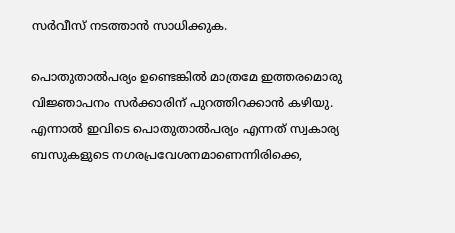സര്‍വീസ് നടത്താൻ സാധിക്കുക.

പൊതുതാല്‍പര്യം ഉണ്ടെങ്കില്‍ മാത്രമേ ഇത്തരമൊരു വിജ്ഞാപനം സര്‍ക്കാരിന് പുറത്തിറക്കാൻ കഴിയു. എന്നാല്‍ ഇവിടെ പൊതുതാല്‍പര്യം എന്നത് സ്വകാര്യ ബസുകളുടെ നഗരപ്രവേശനമാണെന്നിരിക്കെ,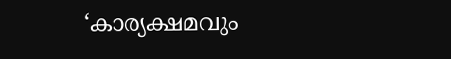‘കാര്യക്ഷമവും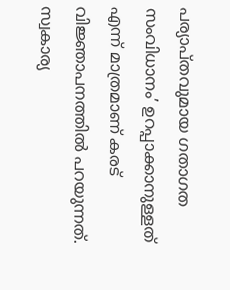പര്യാപ്തവുമായ ഗതാഗത സംവിധാനം’ ഉറപ്പാക്കാനുള്ളത് എന്ന് മാത്രമാണ് കരട് വിജ്ഞാപനത്തില്‍ പറയുന്നത്. സ്വകാര്യ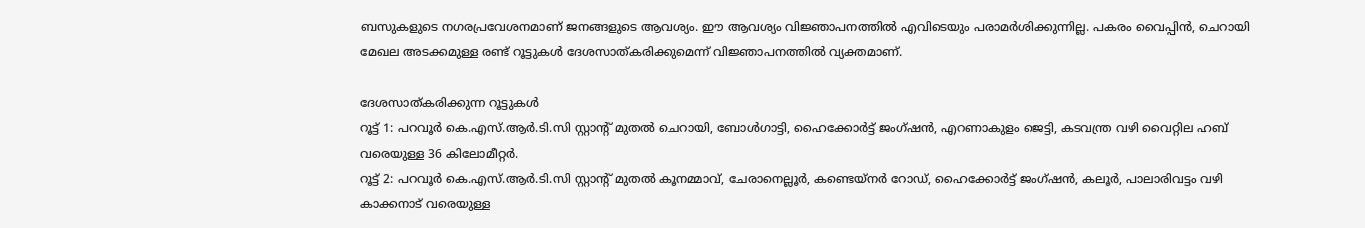ബസുകളുടെ നഗരപ്രവേശനമാണ് ജനങ്ങളുടെ ആവശ്യം. ഈ ആവശ്യം വിജ്ഞാപനത്തില്‍ എവിടെയും പരാമര്‍ശിക്കുന്നില്ല. പകരം വൈപ്പിൻ, ചെറായി മേഖല അടക്കമുള്ള രണ്ട് റൂട്ടുകള്‍ ദേശസാത്കരിക്കുമെന്ന് വിജ്ഞാപനത്തില്‍ വ്യക്തമാണ്.

ദേശസാത്കരിക്കുന്ന റൂട്ടുകള്‍
റൂട്ട് 1: പറവൂര്‍ കെ.എസ്.ആര്‍.ടി.സി സ്റ്റാൻ്റ് മുതല്‍ ചെറായി, ബോള്‍ഗാട്ടി, ഹൈക്കോര്‍ട്ട് ജംഗ്ഷൻ, എറണാകുളം ജെട്ടി, കടവന്ത്ര വഴി വൈറ്റില ഹബ് വരെയുള്ള 36 കിലോമീറ്റര്‍.
റൂട്ട് 2: പറവൂര്‍ കെ.എസ്.ആര്‍.ടി.സി സ്റ്റാൻ്റ് മുതല്‍ കൂനമ്മാവ്, ചേരാനെല്ലൂര്‍, കണ്ടെയ്നര്‍ റോഡ്, ഹൈക്കോര്‍ട്ട് ജംഗ്ഷൻ, കലൂര്‍, പാലാരിവട്ടം വഴി കാക്കനാട് വരെയുള്ള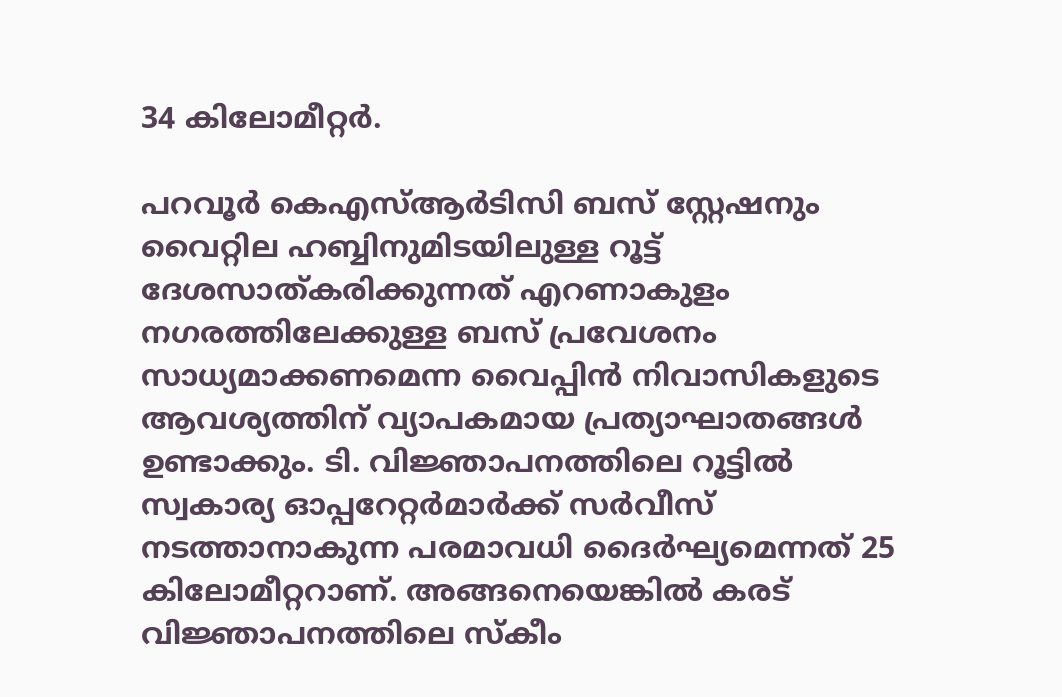34 കിലോമീറ്റര്‍.

പറവൂര്‍ കെഎസ്‌ആര്‍ടിസി ബസ് സ്റ്റേഷനും വൈറ്റില ഹബ്ബിനുമിടയിലുള്ള റൂട്ട് ദേശസാത്കരിക്കുന്നത് എറണാകുളം നഗരത്തിലേക്കുള്ള ബസ് പ്രവേശനം സാധ്യമാക്കണമെന്ന വൈപ്പിൻ നിവാസികളുടെ ആവശ്യത്തിന് വ്യാപകമായ പ്രത്യാഘാതങ്ങള്‍ ഉണ്ടാക്കും. ടി. വിജ്ഞാപനത്തിലെ റൂട്ടില്‍ സ്വകാര്യ ഓപ്പറേറ്റര്‍മാര്‍ക്ക് സര്‍വീസ് നടത്താനാകുന്ന പരമാവധി ദൈര്‍ഘ്യമെന്നത് 25 കിലോമീറ്ററാണ്. അങ്ങനെയെങ്കില്‍ കരട് വിജ്ഞാപനത്തിലെ സ്കീം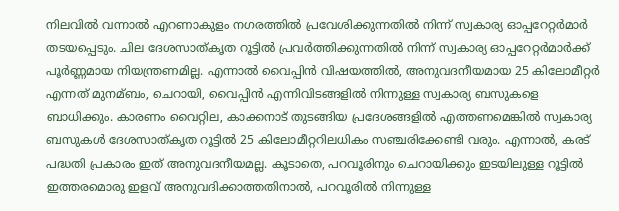നിലവില്‍ വന്നാല്‍ എറണാകുളം നഗരത്തില്‍ പ്രവേശിക്കുന്നതില്‍ നിന്ന് സ്വകാര്യ ഓപ്പറേറ്റര്‍മാര്‍ തടയപ്പെടും. ചില ദേശസാത്കൃത റൂട്ടില്‍ പ്രവര്‍ത്തിക്കുന്നതില്‍ നിന്ന് സ്വകാര്യ ഓപ്പറേറ്റര്‍മാര്‍ക്ക് പൂര്‍ണ്ണമായ നിയന്ത്രണമില്ല. എന്നാല്‍ വൈപ്പിൻ വിഷയത്തില്‍, അനുവദനീയമായ 25 കിലോമീറ്റര്‍ എന്നത് മുനമ്ബം, ചെറായി, വൈപ്പിൻ എന്നിവിടങ്ങളില്‍ നിന്നുള്ള സ്വകാര്യ ബസുകളെ ബാധിക്കും. കാരണം വൈറ്റില, കാക്കനാട് തുടങ്ങിയ പ്രദേശങ്ങളില്‍ എത്തണമെങ്കില്‍ സ്വകാര്യ ബസുകള്‍ ദേശസാത്കൃത റൂട്ടില്‍ 25 കിലോമീറ്ററിലധികം സഞ്ചരിക്കേണ്ടി വരും. എന്നാല്‍, കരട് പദ്ധതി പ്രകാരം ഇത് അനുവദനീയമല്ല. കൂടാതെ, പറവൂരിനും ചെറായിക്കും ഇടയിലുള്ള റൂട്ടില്‍ ഇത്തരമൊരു ഇളവ് അനുവദിക്കാത്തതിനാല്‍, പറവൂരില്‍ നിന്നുള്ള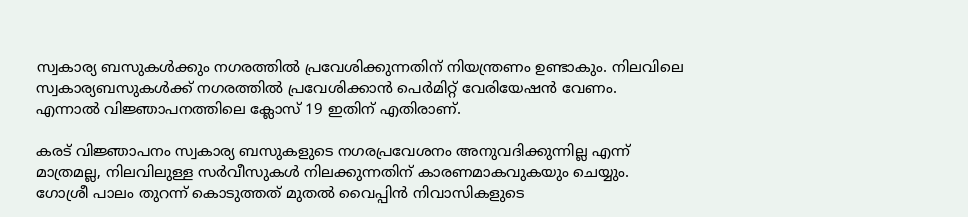സ്വകാര്യ ബസുകള്‍ക്കും നഗരത്തില്‍ പ്രവേശിക്കുന്നതിന് നിയന്ത്രണം ഉണ്ടാകും. നിലവിലെ സ്വകാര്യബസുകള്‍ക്ക് നഗരത്തില്‍ പ്രവേശിക്കാൻ പെര്‍മിറ്റ് വേരിയേഷൻ വേണം. എന്നാല്‍ വിജ്ഞാപനത്തിലെ ക്ലോസ് 19 ഇതിന് എതിരാണ്.

കരട് വിജ്ഞാപനം സ്വകാര്യ ബസുകളുടെ നഗരപ്രവേശനം അനുവദിക്കുന്നില്ല എന്ന് മാത്രമല്ല, നിലവിലുള്ള സര്‍വീസുകള്‍ നിലക്കുന്നതിന് കാരണമാകവുകയും ചെയ്യും. ഗോശ്രീ പാലം തുറന്ന് കൊടുത്തത് മുതല്‍ വൈപ്പിൻ നിവാസികളുടെ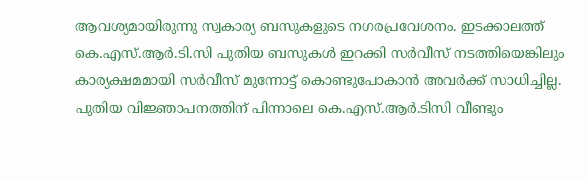ആവശ്യമായിരുന്നു സ്വകാര്യ ബസുകളുടെ നഗരപ്രവേശനം. ഇടക്കാലത്ത് കെ.എസ്.ആര്‍.ടി.സി പുതിയ ബസുകള്‍ ഇറക്കി സര്‍വീസ് നടത്തിയെങ്കിലും കാര്യക്ഷമമായി സര്‍വീസ് മുന്നോട്ട് കൊണ്ടുപോകാൻ അവര്‍ക്ക് സാധിച്ചില്ല. പുതിയ വിജ്ഞാപനത്തിന് പിന്നാലെ കെ.എസ്.ആര്‍.ടിസി വീണ്ടും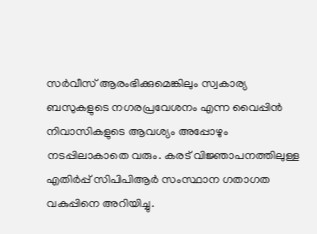സര്‍വീസ് ആരംഭിക്കുമെങ്കിലും സ്വകാര്യ ബസുകളുടെ നഗരപ്രവേശനം എന്ന വൈപ്പിൻ നിവാസികളുടെ ആവശ്യം അപ്പോഴും നടപ്പിലാകാതെ വരും. കരട് വിജ്ഞാപനത്തിലുള്ള എതിര്‍പ്പ് സിപിപിആര്‍ സംസ്ഥാന ഗതാഗത വകുപ്പിനെ അറിയിച്ചു.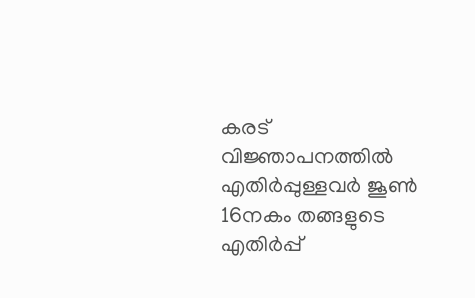കരട് വിജ്ഞാപനത്തില്‍ എതിര്‍പ്പുള്ളവര്‍ ജൂണ്‍ 16നകം തങ്ങളുടെ എതിര്‍പ്പ്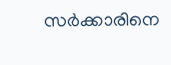സര്‍ക്കാരിനെ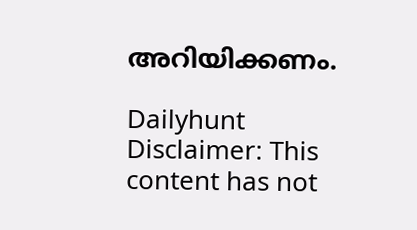അറിയിക്കണം.

Dailyhunt
Disclaimer: This content has not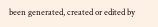been generated, created or edited by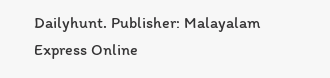Dailyhunt. Publisher: Malayalam Express Online